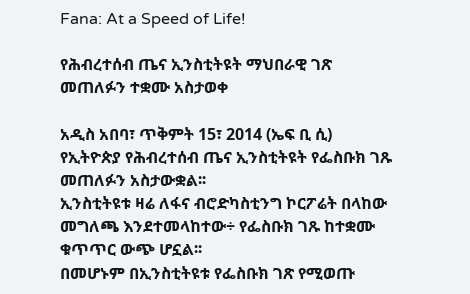Fana: At a Speed of Life!

የሕብረተሰብ ጤና ኢንስቲትዩት ማህበራዊ ገጽ መጠለፉን ተቋሙ አስታወቀ

አዲስ አበባ፣ ጥቅምት 15፣ 2014 (ኤፍ ቢ ሲ) የኢትዮጵያ የሕብረተሰብ ጤና ኢንስቲትዩት የፌስቡክ ገጹ መጠለፉን አስታውቋል፡፡
ኢንስቲትዩቱ ዛሬ ለፋና ብሮድካስቲንግ ኮርፖሬት በላከው መግለጫ እንደተመላከተው÷ የፌስቡክ ገጹ ከተቋሙ ቁጥጥር ውጭ ሆኗል፡፡
በመሆኑም በኢንስቲትዩቱ የፌስቡክ ገጽ የሚወጡ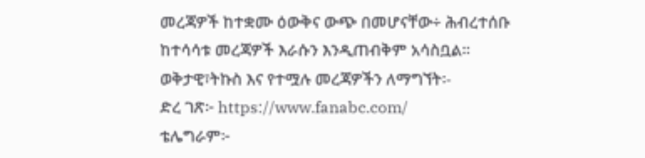መረጃዎች ከተቋሙ ዕውቅና ውጭ በመሆናቸው÷ ሕብረተሰቡ ከተሳሳቱ መረጃዎች እራሱን እንዲጠብቅም አሳስቧል፡፡
ወቅታዊ፣ትኩስ እና የተሟሉ መረጃዎችን ለማግኘት፡-
ድረ ገጽ፦ https://www.fanabc.com/
ቴሌግራም፦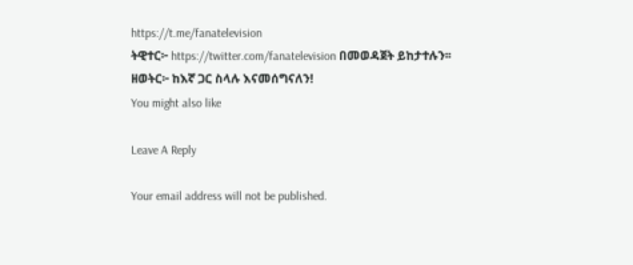https://t.me/fanatelevision
ትዊተር፦ https://twitter.com/fanatelevision በመወዳጀት ይከታተሉን፡፡
ዘወትር፦ ከእኛ ጋር ስላሉ እናመሰግናለን!
You might also like

Leave A Reply

Your email address will not be published.